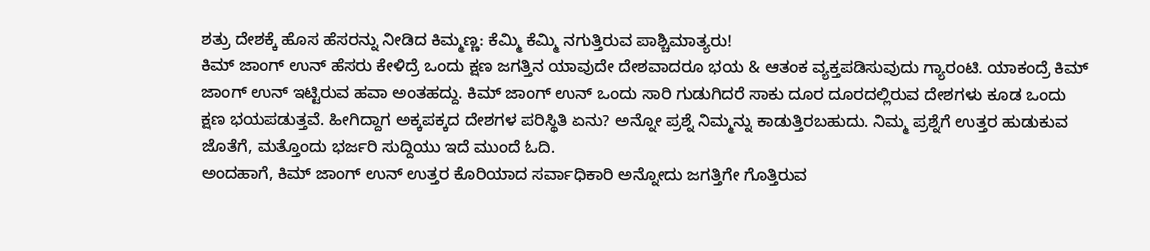ಶತ್ರು ದೇಶಕ್ಕೆ ಹೊಸ ಹೆಸರನ್ನು ನೀಡಿದ ಕಿಮ್ಮಣ್ಣ: ಕೆಮ್ಮಿ ಕೆಮ್ಮಿ ನಗುತ್ತಿರುವ ಪಾಶ್ಚಿಮಾತ್ಯರು!
ಕಿಮ್ ಜಾಂಗ್ ಉನ್ ಹೆಸರು ಕೇಳಿದ್ರೆ ಒಂದು ಕ್ಷಣ ಜಗತ್ತಿನ ಯಾವುದೇ ದೇಶವಾದರೂ ಭಯ & ಆತಂಕ ವ್ಯಕ್ತಪಡಿಸುವುದು ಗ್ಯಾರಂಟಿ. ಯಾಕಂದ್ರೆ ಕಿಮ್ ಜಾಂಗ್ ಉನ್ ಇಟ್ಟಿರುವ ಹವಾ ಅಂತಹದ್ದು. ಕಿಮ್ ಜಾಂಗ್ ಉನ್ ಒಂದು ಸಾರಿ ಗುಡುಗಿದರೆ ಸಾಕು ದೂರ ದೂರದಲ್ಲಿರುವ ದೇಶಗಳು ಕೂಡ ಒಂದು ಕ್ಷಣ ಭಯಪಡುತ್ತವೆ. ಹೀಗಿದ್ದಾಗ ಅಕ್ಕಪಕ್ಕದ ದೇಶಗಳ ಪರಿಸ್ಥಿತಿ ಏನು? ಅನ್ನೋ ಪ್ರಶ್ನೆ ನಿಮ್ಮನ್ನು ಕಾಡುತ್ತಿರಬಹುದು. ನಿಮ್ಮ ಪ್ರಶ್ನೆಗೆ ಉತ್ತರ ಹುಡುಕುವ ಜೊತೆಗೆ, ಮತ್ತೊಂದು ಭರ್ಜರಿ ಸುದ್ದಿಯು ಇದೆ ಮುಂದೆ ಓದಿ.
ಅಂದಹಾಗೆ, ಕಿಮ್ ಜಾಂಗ್ ಉನ್ ಉತ್ತರ ಕೊರಿಯಾದ ಸರ್ವಾಧಿಕಾರಿ ಅನ್ನೋದು ಜಗತ್ತಿಗೇ ಗೊತ್ತಿರುವ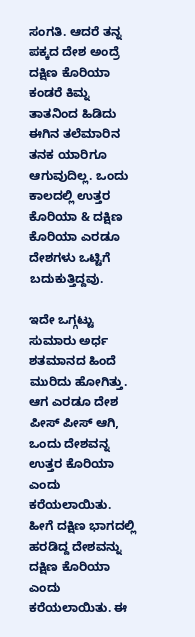ಸಂಗತಿ. ಆದರೆ ತನ್ನ ಪಕ್ಕದ ದೇಶ ಅಂದ್ರೆ ದಕ್ಷಿಣ ಕೊರಿಯಾ ಕಂಡರೆ ಕಿಮ್ನ ತಾತನಿಂದ ಹಿಡಿದು ಈಗಿನ ತಲೆಮಾರಿನ ತನಕ ಯಾರಿಗೂ ಆಗುವುದಿಲ್ಲ. ಒಂದು ಕಾಲದಲ್ಲಿ ಉತ್ತರ ಕೊರಿಯಾ & ದಕ್ಷಿಣ ಕೊರಿಯಾ ಎರಡೂ ದೇಶಗಳು ಒಟ್ಟಿಗೆ ಬದುಕುತ್ತಿದ್ದವು.

ಇದೇ ಒಗ್ಗಟ್ಟು ಸುಮಾರು ಅರ್ಧ ಶತಮಾನದ ಹಿಂದೆ ಮುರಿದು ಹೋಗಿತ್ತು. ಆಗ ಎರಡೂ ದೇಶ ಪೀಸ್ ಪೀಸ್ ಆಗಿ, ಒಂದು ದೇಶವನ್ನ ಉತ್ತರ ಕೊರಿಯಾ ಎಂದು ಕರೆಯಲಾಯಿತು. ಹೀಗೆ ದಕ್ಷಿಣ ಭಾಗದಲ್ಲಿ ಹರಡಿದ್ದ ದೇಶವನ್ನು ದಕ್ಷಿಣ ಕೊರಿಯಾ ಎಂದು ಕರೆಯಲಾಯಿತು. ಈ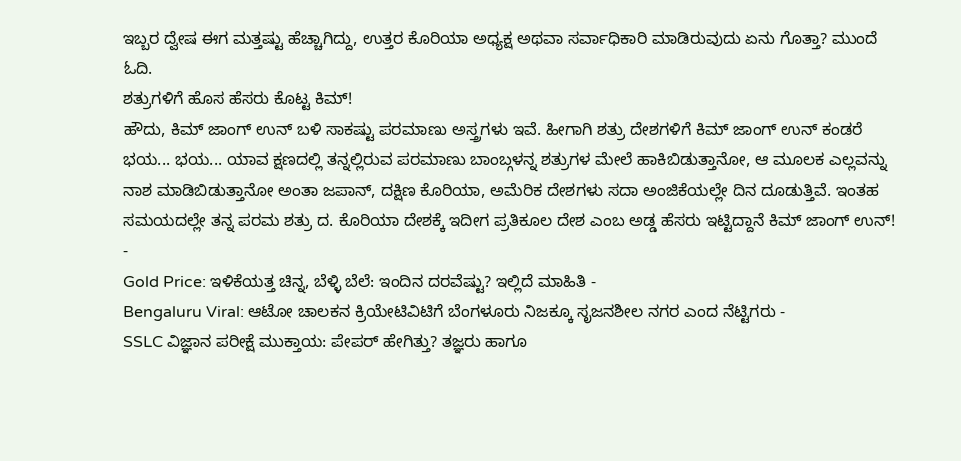ಇಬ್ಬರ ದ್ವೇಷ ಈಗ ಮತ್ತಷ್ಟು ಹೆಚ್ಚಾಗಿದ್ದು, ಉತ್ತರ ಕೊರಿಯಾ ಅಧ್ಯಕ್ಷ ಅಥವಾ ಸರ್ವಾಧಿಕಾರಿ ಮಾಡಿರುವುದು ಏನು ಗೊತ್ತಾ? ಮುಂದೆ ಓದಿ.
ಶತ್ರುಗಳಿಗೆ ಹೊಸ ಹೆಸರು ಕೊಟ್ಟ ಕಿಮ್!
ಹೌದು, ಕಿಮ್ ಜಾಂಗ್ ಉನ್ ಬಳಿ ಸಾಕಷ್ಟು ಪರಮಾಣು ಅಸ್ತ್ರಗಳು ಇವೆ. ಹೀಗಾಗಿ ಶತ್ರು ದೇಶಗಳಿಗೆ ಕಿಮ್ ಜಾಂಗ್ ಉನ್ ಕಂಡರೆ ಭಯ... ಭಯ... ಯಾವ ಕ್ಷಣದಲ್ಲಿ ತನ್ನಲ್ಲಿರುವ ಪರಮಾಣು ಬಾಂಬ್ಗಳನ್ನ ಶತ್ರುಗಳ ಮೇಲೆ ಹಾಕಿಬಿಡುತ್ತಾನೋ, ಆ ಮೂಲಕ ಎಲ್ಲವನ್ನು ನಾಶ ಮಾಡಿಬಿಡುತ್ತಾನೋ ಅಂತಾ ಜಪಾನ್, ದಕ್ಷಿಣ ಕೊರಿಯಾ, ಅಮೆರಿಕ ದೇಶಗಳು ಸದಾ ಅಂಜಿಕೆಯಲ್ಲೇ ದಿನ ದೂಡುತ್ತಿವೆ. ಇಂತಹ ಸಮಯದಲ್ಲೇ ತನ್ನ ಪರಮ ಶತ್ರು ದ. ಕೊರಿಯಾ ದೇಶಕ್ಕೆ ಇದೀಗ ಪ್ರತಿಕೂಲ ದೇಶ ಎಂಬ ಅಡ್ಡ ಹೆಸರು ಇಟ್ಟಿದ್ದಾನೆ ಕಿಮ್ ಜಾಂಗ್ ಉನ್!
-
Gold Price: ಇಳಿಕೆಯತ್ತ ಚಿನ್ನ, ಬೆಳ್ಳಿ ಬೆಲೆ: ಇಂದಿನ ದರವೆಷ್ಟು? ಇಲ್ಲಿದೆ ಮಾಹಿತಿ -
Bengaluru Viral: ಆಟೋ ಚಾಲಕನ ಕ್ರಿಯೇಟಿವಿಟಿಗೆ ಬೆಂಗಳೂರು ನಿಜಕ್ಕೂ ಸೃಜನಶೀಲ ನಗರ ಎಂದ ನೆಟ್ಟಿಗರು -
SSLC ವಿಜ್ಞಾನ ಪರೀಕ್ಷೆ ಮುಕ್ತಾಯ: ಪೇಪರ್ ಹೇಗಿತ್ತು? ತಜ್ಞರು ಹಾಗೂ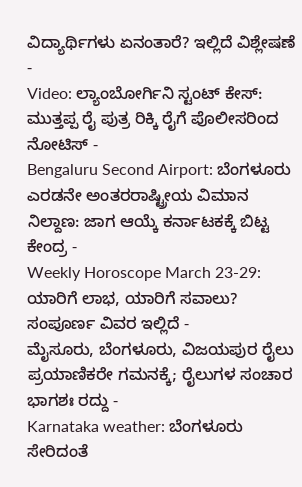ವಿದ್ಯಾರ್ಥಿಗಳು ಏನಂತಾರೆ? ಇಲ್ಲಿದೆ ವಿಶ್ಲೇಷಣೆ -
Video: ಲ್ಯಾಂಬೋರ್ಗಿನಿ ಸ್ಟಂಟ್ ಕೇಸ್: ಮುತ್ತಪ್ಪ ರೈ ಪುತ್ರ ರಿಕ್ಕಿ ರೈಗೆ ಪೊಲೀಸರಿಂದ ನೋಟಿಸ್ -
Bengaluru Second Airport: ಬೆಂಗಳೂರು ಎರಡನೇ ಅಂತರರಾಷ್ಟ್ರೀಯ ವಿಮಾನ ನಿಲ್ದಾಣ: ಜಾಗ ಆಯ್ಕೆ ಕರ್ನಾಟಕಕ್ಕೆ ಬಿಟ್ಟ ಕೇಂದ್ರ -
Weekly Horoscope March 23-29: ಯಾರಿಗೆ ಲಾಭ, ಯಾರಿಗೆ ಸವಾಲು? ಸಂಪೂರ್ಣ ವಿವರ ಇಲ್ಲಿದೆ -
ಮೈಸೂರು, ಬೆಂಗಳೂರು, ವಿಜಯಪುರ ರೈಲು ಪ್ರಯಾಣಿಕರೇ ಗಮನಕ್ಕೆ; ರೈಲುಗಳ ಸಂಚಾರ ಭಾಗಶಃ ರದ್ದು -
Karnataka weather: ಬೆಂಗಳೂರು ಸೇರಿದಂತೆ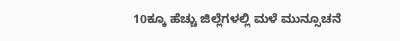10ಕ್ಕೂ ಹೆಚ್ಚು ಜಿಲ್ಲೆಗಳಲ್ಲಿ ಮಳೆ ಮುನ್ಸೂಚನೆ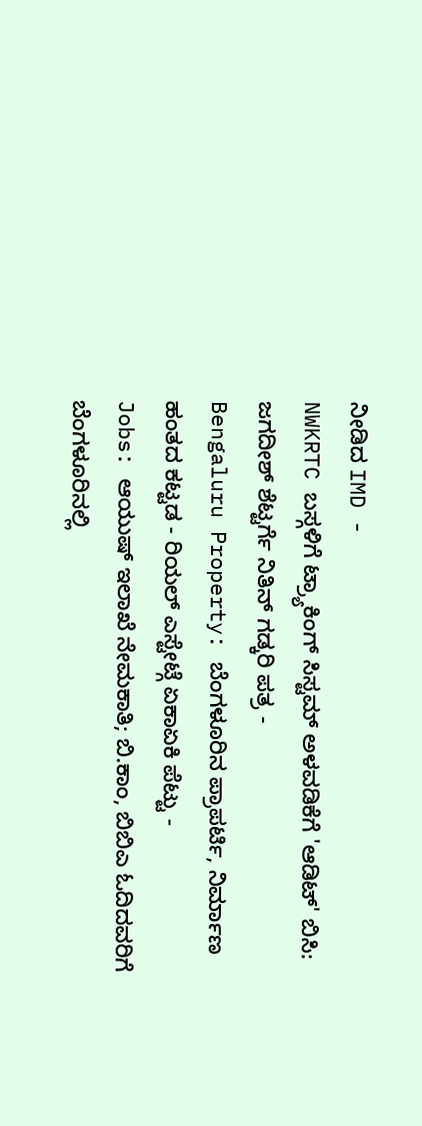ನೀಡಿದ IMD -
NWKRTC ಬಸ್ಗಳಿಗೆ ಟ್ರ್ಯಾಕಿಂಗ್ ಸಿಸ್ಟಮ್ ಅಳವಡಿಕೆಗೆ 'ಆಡಿಟ್' ಬಿಸಿ: ಜಗದೀಶ್ ಶೆಟ್ಟರ್ಗೆ ನಿತಿನ್ ಗಡ್ಕರಿ ಪತ್ರ -
Bengaluru Property: ಬೆಂಗಳೂರಿನ ಪ್ರಾಪರ್ಟಿ, ನಿರ್ಮಾಣ ಹಂತದ ಕಟ್ಟಡ - ರಿಯಲ್ ಎಸ್ಟೇಟ್ಗೆ ಏಕಾಏಕಿ ಪೆಟ್ಟು -
Jobs: ಆಯುಷ್ ಇಲಾಖೆ ನೇಮಕಾತಿ; ಬಿ.ಕಾಂ, ಬಿಬಿಎ ಓದಿದವರಿಗೆ ಬೆಂಗಳೂರಿನಲ್ಲಿ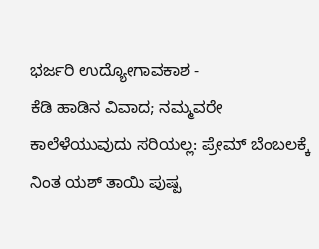ಭರ್ಜರಿ ಉದ್ಯೋಗಾವಕಾಶ -
ಕೆಡಿ ಹಾಡಿನ ವಿವಾದ; ನಮ್ಮವರೇ ಕಾಲೆಳೆಯುವುದು ಸರಿಯಲ್ಲ: ಪ್ರೇಮ್ ಬೆಂಬಲಕ್ಕೆ ನಿಂತ ಯಶ್ ತಾಯಿ ಪುಷ್ಪ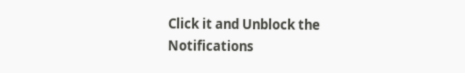Click it and Unblock the Notifications